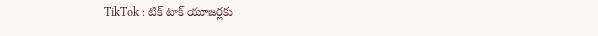TikTok : టిక్‌ టాక్‌ యూజర్లకు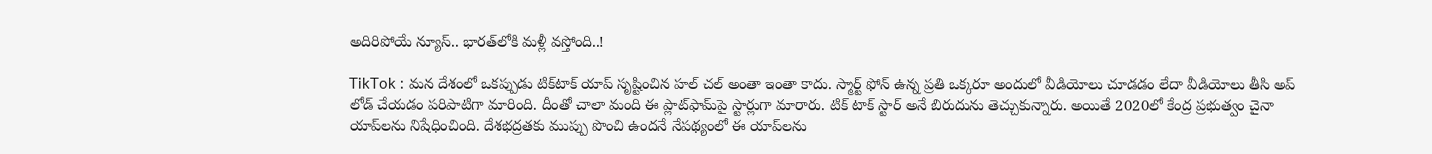అదిరిపోయే న్యూస్‌.. భారత్‌లోకి మళ్లీ వస్తోంది..!

TikTok : మన దేశంలో ఒకప్పుడు టిక్‌టాక్‌ యాప్‌ సృష్టించిన హల్‌ చల్‌ అంతా ఇంతా కాదు. స్మార్ట్‌ ఫోన్‌ ఉన్న ప్రతి ఒక్కరూ అందులో వీడియోలు చూడడం లేదా వీడియోలు తీసి అప్ లోడ్‌ చేయడం పరిపాటిగా మారింది. దీంతో చాలా మంది ఈ ప్లాట్‌ఫామ్‌పై స్టార్లుగా మారారు. టిక్‌ టాక్‌ స్టార్‌ అనే బిరుదును తెచ్చుకున్నారు. అయితే 2020లో కేంద్ర ప్రభుత్వం చైనా యాప్‌లను నిషేధించింది. దేశభద్రతకు ముప్పు పొంచి ఉందనే నేపథ్యంలో ఈ యాప్‌లను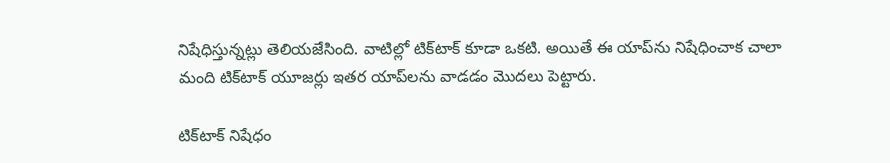నిషేధిస్తున్నట్లు తెలియజేసింది. వాటిల్లో టిక్‌టాక్‌ కూడా ఒకటి. అయితే ఈ యాప్‌ను నిషేధించాక చాలా మంది టిక్‌టాక్‌ యూజర్లు ఇతర యాప్‌లను వాడడం మొదలు పెట్టారు.

టిక్‌టాక్‌ నిషేధం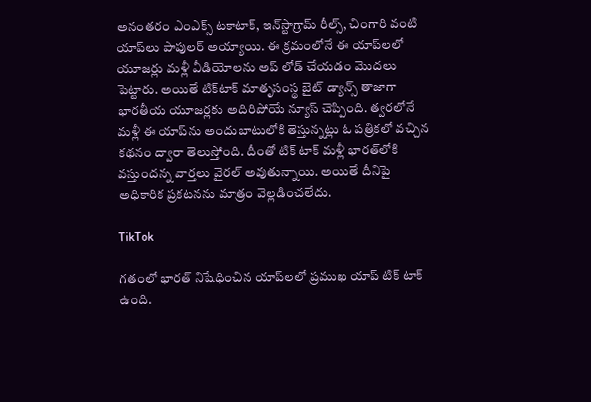అనంతరం ఎంఎక్స్‌ టకాటాక్, ఇన్‌స్టాగ్రామ్‌ రీల్స్‌, చింగారి వంటి యాప్‌లు పాపులర్‌ అయ్యాయి. ఈ క్రమంలోనే ఈ యాప్‌లలో యూజర్లు మళ్లీ వీడియోలను అప్ లోడ్‌ చేయడం మొదలు పెట్టారు. అయితే టిక్‌టాక్‌ మాతృసంస్థ బైట్‌ డ్యాన్స్‌ తాజాగా భారతీయ యూజర్లకు అదిరిపోయే న్యూస్‌ చెప్పింది. త్వరలోనే మళ్లీ ఈ యాప్‌ను అందుబాటులోకి తెస్తున్నట్లు ఓ పత్రికలో వచ్చిన కథనం ద్వారా తెలుస్తోంది. దీంతో టిక్ టాక్‌ మళ్లీ భారత్‌లోకి వస్తుందన్న వార్తలు వైరల్‌ అవుతున్నాయి. అయితే దీనిపై అధికారిక ప్రకటనను మాత్రం వెల్లడించలేదు.

TikTok

గతంలో భారత్‌ నిషేధించిన యాప్‌లలో ప్రముఖ యాప్‌ టిక్ టాక్‌ ఉంది.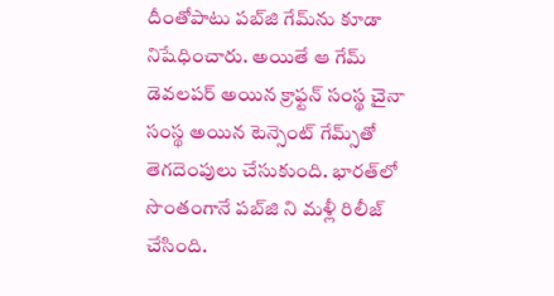దీంతోపాటు పబ్‌జి గేమ్‌ను కూడా నిషేధించారు. అయితే ఆ గేమ్‌ డెవలపర్‌ అయిన క్రాఫ్టన్‌ సంస్థ చైనా సంస్థ అయిన టెన్సెంట్‌ గేమ్స్‌తో తెగదెంపులు చేసుకుంది. భారత్‌లో సొంతంగానే పబ్‌జి ని మళ్లీ రిలీజ్‌ చేసింది.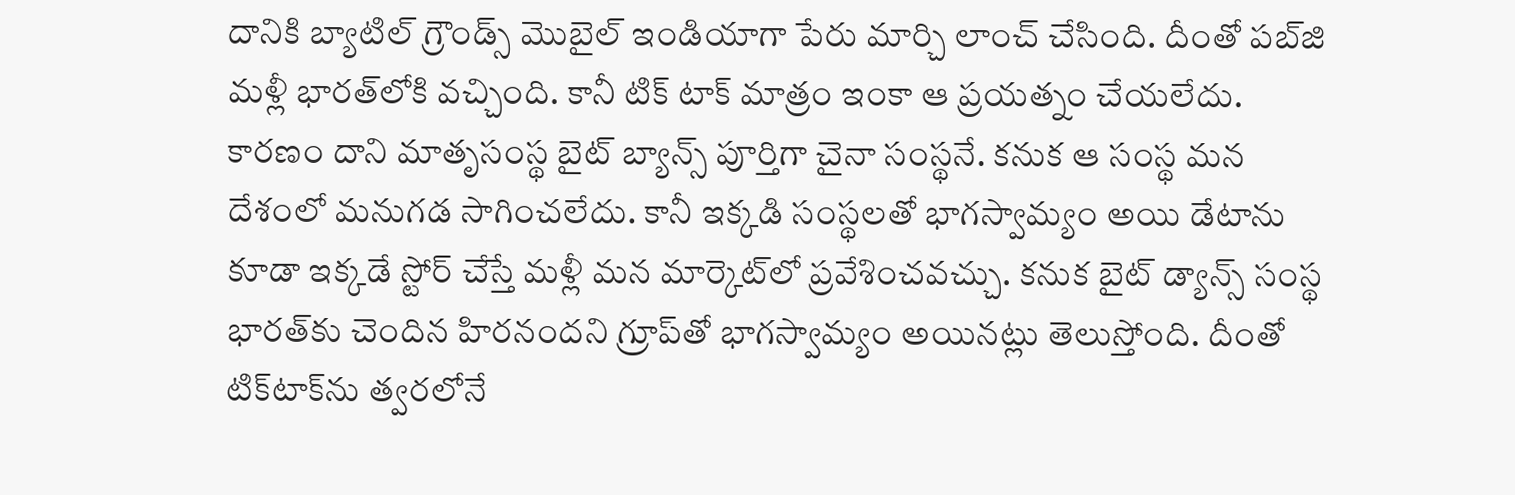దానికి బ్యాటిల్‌ గ్రౌండ్స్‌ మొబైల్‌ ఇండియాగా పేరు మార్చి లాంచ్‌ చేసింది. దీంతో పబ్‌జి మళ్లీ భారత్‌లోకి వచ్చింది. కానీ టిక్ టాక్‌ మాత్రం ఇంకా ఆ ప్రయత్నం చేయలేదు. కారణం దాని మాతృసంస్థ బైట్‌ బ్యాన్స్‌ పూర్తిగా చైనా సంస్థనే. కనుక ఆ సంస్థ మన దేశంలో మనుగడ సాగించలేదు. కానీ ఇక్కడి సంస్థలతో భాగస్వామ్యం అయి డేటాను కూడా ఇక్కడే స్టోర్‌ చేస్తే మళ్లీ మన మార్కెట్‌లో ప్రవేశించవచ్చు. కనుక బైట్‌ డ్యాన్స్‌ సంస్థ భారత్‌కు చెందిన హిరనందని గ్రూప్‌తో భాగస్వామ్యం అయినట్లు తెలుస్తోంది. దీంతో టిక్‌టాక్‌ను త్వరలోనే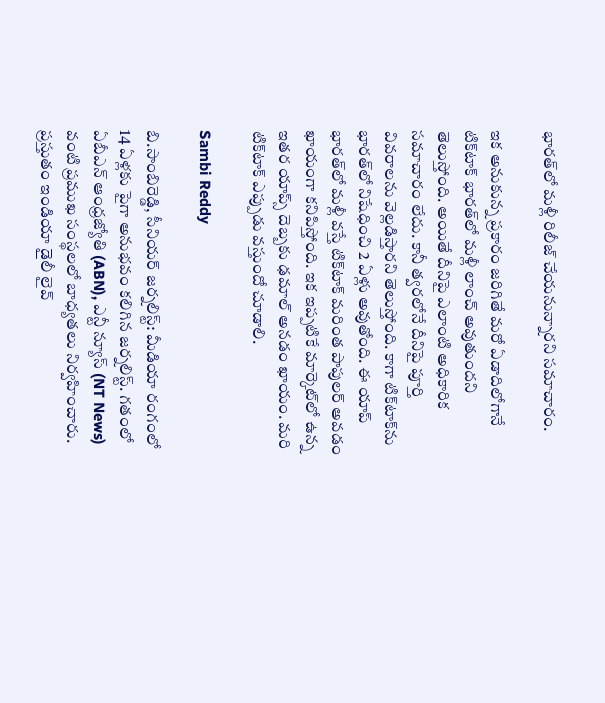భారత్‌లో మళ్లీ రిలీజ్‌ చేయనున్నారని సమాచారం.

ఇక అనుకున్న ప్రకారం జరిగితే మరో ఏడాదిలోగానే టిక్‌టాక్‌ భారత్‌లో మళ్లీ లాంచ్‌ అవుతుందని తెలుస్తోంది. అయితే దీనిపై ఎలాంటి అధికారిక సమాచారం లేదు. కానీ త్వరలోనే దీనిపై పూర్తి వివరాలను వెల్లడిస్తారని తెలుస్తోంది. కాగా టిక్‌టాక్‌ను భారత్‌లో నిషేధించి 2 ఏళ్లు అవుతోంది. ఈ యాప్‌ భారత్‌లో మళ్లీ వస్తే టిక్‌టాక్‌ మరింత పాపులర్‌ అవడం ఖాయంగా కనిపిస్తోంది. ఇక ఇప్పటికే మార్కెట్‌లో ఉన్న ఇతర యాప్స్‌ దెబ్బకు ఢమాల్‌ అనడం ఖాయం. మరి టిక్‌టాక్‌ ఎప్పుడు వస్తుందో చూడాలి.

Sambi Reddy

బి.సాంబిరెడ్డి, సీనియర్ జర్నలిస్ట్: మీడియా రంగంలో 14 ఏళ్లకు పైగా అనుభవం కలిగిన జర్నలిస్ట్. గతంలో ఏబీఎన్ ఆంధ్ర‌జ్యోతి (ABN), ఎన్టీ న్యూస్ (NT News) వంటి ప్రముఖ సంస్థలలో బాధ్యతలు నిర్వహించారు. ప్రస్తుతం ఇండియా డైలీ లైవ్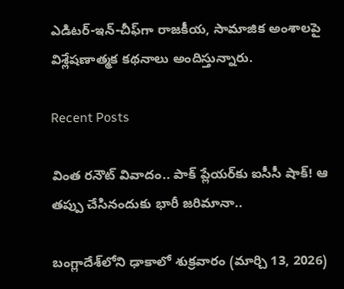ఎడిటర్-ఇన్-చీఫ్‌గా రాజకీయ, సామాజిక అంశాలపై విశ్లేషణాత్మక కథనాలు అందిస్తున్నారు.

Recent Posts

వింత రనౌట్ వివాదం.. పాక్ ప్లేయర్‌కు ఐసీసీ షాక్! ఆ తప్పు చేసినందుకు భారీ జరిమానా..

బంగ్లాదేశ్‌లోని ఢాకాలో శుక్రవారం (మార్చి 13, 2026)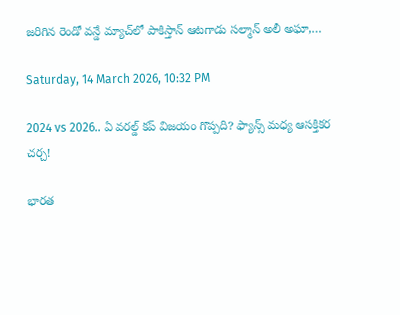జరిగిన రెండో వన్డే మ్యాచ్‌లో పాకిస్తాన్ ఆటగాడు సల్మాన్ అలీ అఘా,…

Saturday, 14 March 2026, 10:32 PM

2024 vs 2026.. ఏ వరల్డ్ కప్ విజయం గొప్పది? ఫ్యాన్స్ మధ్య ఆసక్తికర చర్చ!

భార‌త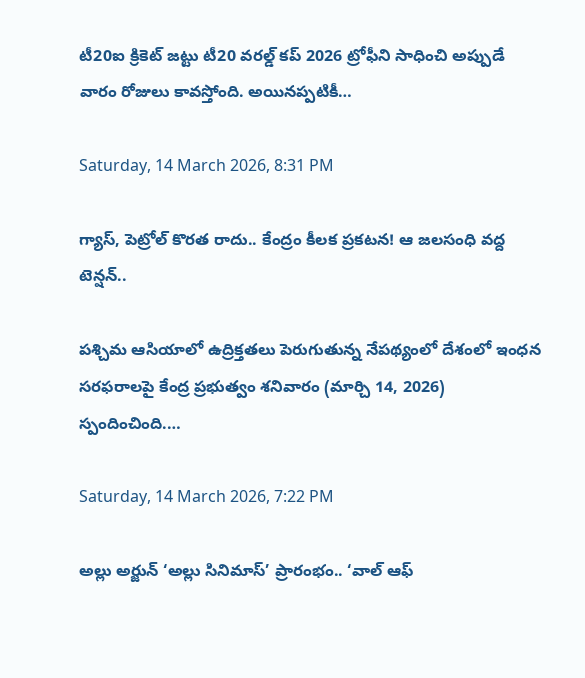టీ20ఐ క్రికెట్ జ‌ట్టు టీ20 వ‌ర‌ల్డ్ కప్ 2026 ట్రోఫీని సాధించి అప్పుడే వారం రోజులు కావ‌స్తోంది. అయిన‌ప్ప‌టికీ…

Saturday, 14 March 2026, 8:31 PM

గ్యాస్, పెట్రోల్ కొరత రాదు.. కేంద్రం కీలక ప్రకటన! ఆ జలసంధి వద్ద టెన్షన్..

పశ్చిమ ఆసియాలో ఉద్రిక్తతలు పెరుగుతున్న నేపథ్యంలో దేశంలో ఇంధన సరఫరాలపై కేంద్ర ప్రభుత్వం శనివారం (మార్చి 14, 2026) స్పందించింది.…

Saturday, 14 March 2026, 7:22 PM

అల్లు అర్జున్ ‘అల్లు సినిమాస్’ ప్రారంభం.. ‘వాల్ ఆఫ్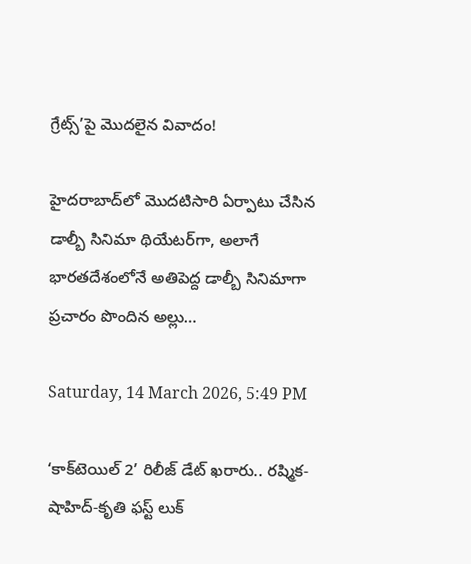గ్రేట్స్’పై మొదలైన వివాదం!

హైదరాబాద్‌లో మొదటిసారి ఏర్పాటు చేసిన డాల్బీ సినిమా థియేటర్‌గా, అలాగే భారతదేశంలోనే అతిపెద్ద డాల్బీ సినిమాగా ప్రచారం పొందిన అల్లు…

Saturday, 14 March 2026, 5:49 PM

‘కాక్‌టెయిల్ 2’ రిలీజ్ డేట్ ఖరారు.. రష్మిక-షాహిద్-కృతి ఫస్ట్ లుక్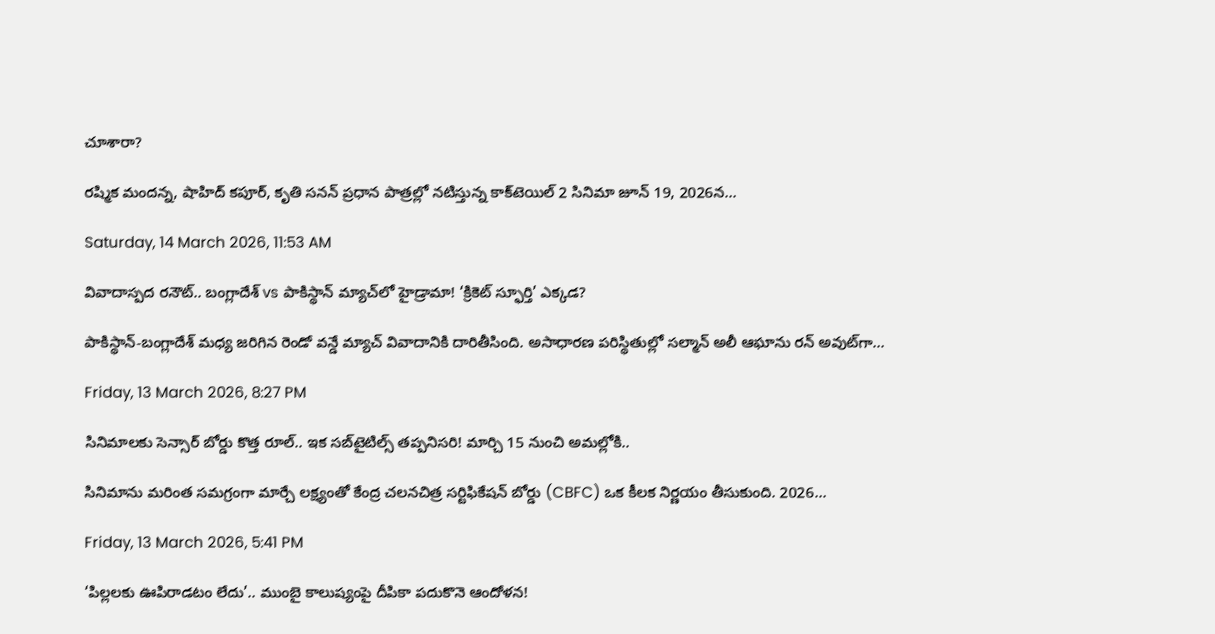చూశారా?

ర‌ష్మిక మంద‌న్న‌, షాహిద్ కపూర్‌, కృతి స‌న‌న్ ప్ర‌ధాన పాత్ర‌ల్లో న‌టిస్తున్న కాక్‌టెయిల్ 2 సినిమా జూన్ 19, 2026న…

Saturday, 14 March 2026, 11:53 AM

వివాదాస్పద రనౌట్.. బంగ్లాదేశ్ vs పాకిస్థాన్ మ్యాచ్‌లో హైడ్రామా! ‘క్రికెట్ స్ఫూర్తి’ ఎక్కడ?

పాకిస్థాన్-బంగ్లాదేశ్ మధ్య జరిగిన రెండో వన్డే మ్యాచ్ వివాదానికి దారితీసింది. అసాధారణ పరిస్థితుల్లో సల్మాన్ అలీ ఆఘాను రన్ అవుట్‌గా…

Friday, 13 March 2026, 8:27 PM

సినిమాలకు సెన్సార్ బోర్డు కొత్త రూల్.. ఇక సబ్‌టైటిల్స్ తప్పనిసరి! మార్చి 15 నుంచి అమల్లోకి..

సినిమాను మరింత సమగ్రంగా మార్చే లక్ష్యంతో కేంద్ర చలనచిత్ర సర్టిఫికేషన్ బోర్డు (CBFC) ఒక కీలక నిర్ణయం తీసుకుంది. 2026…

Friday, 13 March 2026, 5:41 PM

‘పిల్లలకు ఊపిరాడటం లేదు’.. ముంబై కాలుష్యంపై దీపికా పదుకొనె ఆందోళన!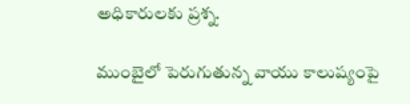అధికారులకు ప్రశ్న.

ముంబైలో పెరుగుతున్న వాయు కాలుష్యంపై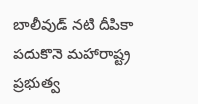బాలీవుడ్ నటి దీపికా పదుకొనె మహారాష్ట్ర ప్రభుత్వ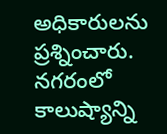అధికారులను ప్రశ్నించారు. నగరంలో కాలుష్యాన్ని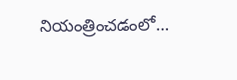నియంత్రించడంలో…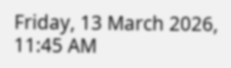Friday, 13 March 2026, 11:45 AM